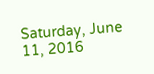Saturday, June 11, 2016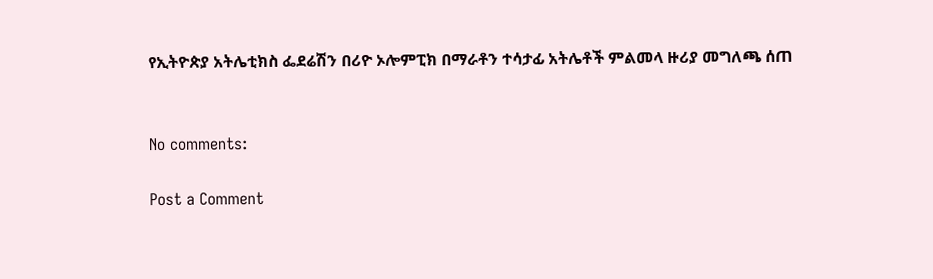የኢትዮጵያ አትሌቲክስ ፌደሬሽን በሪዮ ኦሎምፒክ በማራቶን ተሳታፊ አትሌቶች ምልመላ ዙሪያ መግለጫ ሰጠ


No comments:

Post a Comment